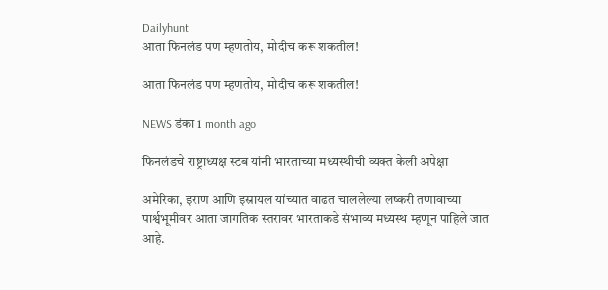Dailyhunt
आता फिनलंड पण म्हणतोय, मोदीच करू शकतील!

आता फिनलंड पण म्हणतोय, मोदीच करू शकतील!

NEWS डंका 1 month ago

फिनलंडचे राष्ट्राध्यक्ष स्टब यांनी भारताच्या मध्यस्थीची व्यक्त केली अपेक्षा

अमेरिका, इराण आणि इस्रायल यांच्यात वाढत चाललेल्या लष्करी तणावाच्या पार्श्वभूमीवर आता जागतिक स्तरावर भारताकडे संभाव्य मध्यस्थ म्हणून पाहिले जात आहे.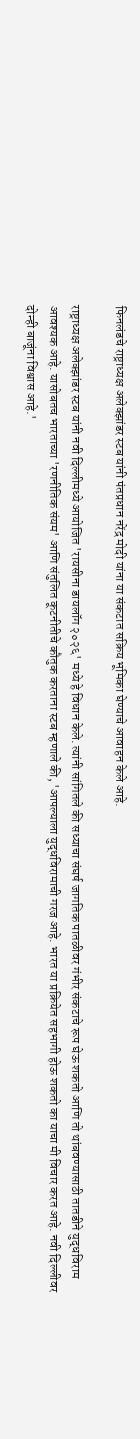फिनलंडचे राष्ट्राध्यक्ष अलेक्झांडर स्टब यांनी पंतप्रधान नरेंद्र मोदी यांना या संकटात सक्रिय भूमिका घेण्याचे आवाहन केले आहे.

राष्ट्राध्यक्ष अलेक्झांडर स्टब यांनी नवी दिल्लीमध्ये आयोजित 'रायसीना डायलॉग २०२६' मध्ये हे विधान केले. त्यांनी सांगितले की सध्याचा संघर्ष जागतिक पातळीवर गंभीर संकटाचे रूप घेऊ शकतो आणि तो थांबवण्यासाठी तातडीने युद्धविराम आवश्यक आहे. यासोबतच भारताच्या 'रणनीतिक संयम' आणि संतुलित कूटनीतीचे कौतुक करताना स्टब म्हणाले की, 'आपल्याला युद्धविरामाची गरज आहे. भारत या प्रक्रियेत सहभागी होऊ शकतो का याचा मी विचार करत आहे. नवी दिल्लीवर दोन्ही बाजूंना विश्वास आहे.'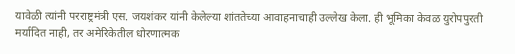यावेळी त्यांनी परराष्ट्रमंत्री एस. जयशंकर यांनी केलेल्या शांततेच्या आवाहनाचाही उल्लेख केला. ही भूमिका केवळ युरोपपुरती मर्यादित नाही, तर अमेरिकेतील धोरणात्मक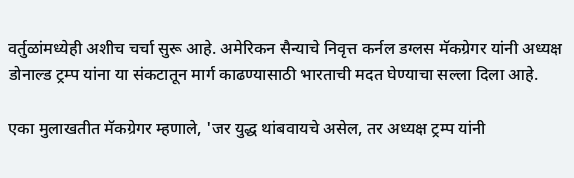वर्तुळांमध्येही अशीच चर्चा सुरू आहे. अमेरिकन सैन्याचे निवृत्त कर्नल डग्लस मॅकग्रेगर यांनी अध्यक्ष डोनाल्ड ट्रम्प यांना या संकटातून मार्ग काढण्यासाठी भारताची मदत घेण्याचा सल्ला दिला आहे.

एका मुलाखतीत मॅकग्रेगर म्हणाले, 'जर युद्ध थांबवायचे असेल, तर अध्यक्ष ट्रम्प यांनी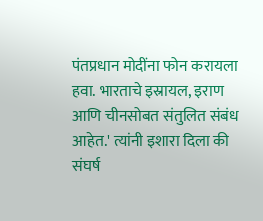पंतप्रधान मोदींना फोन करायला हवा. भारताचे इस्रायल, इराण आणि चीनसोबत संतुलित संबंध आहेत.' त्यांनी इशारा दिला की संघर्ष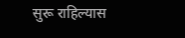सुरू राहिल्यास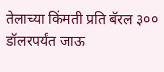तेलाच्या किंमती प्रति बॅरल ३०० डॉलरपर्यंत जाऊ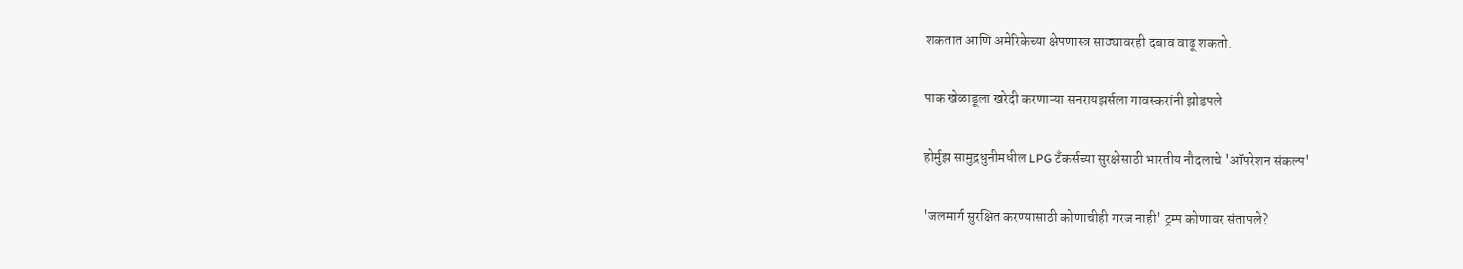शकतात आणि अमेरिकेच्या क्षेपणास्त्र साठ्यावरही दबाव वाढू शकतो.

पाक खेळाडूला खरेदी करणाऱ्या सनरायझर्सला गावस्करांनी झोडपले

होर्मुझ सामुद्रधुनीमधील LPG टँकर्सच्या सुरक्षेसाठी भारतीय नौदलाचे 'ऑपरेशन संकल्प'

'जलमार्ग सुरक्षित करण्यासाठी कोणाचीही गरज नाही' ट्रम्प कोणावर संतापले?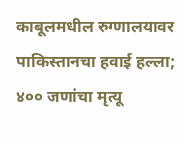काबूलमधील रुग्णालयावर पाकिस्तानचा हवाई हल्ला; ४०० जणांचा मृत्यू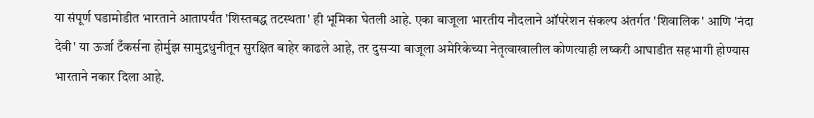या संपूर्ण घडामोडीत भारताने आतापर्यंत 'शिस्तबद्ध तटस्थता' ही भूमिका घेतली आहे. एका बाजूला भारतीय नौदलाने ऑपरेशन संकल्प अंतर्गत 'शिवालिक' आणि 'नंदा देवी' या ऊर्जा टँकर्सना होर्मुझ सामुद्रधुनीतून सुरक्षित बाहेर काढले आहे, तर दुसऱ्या बाजूला अमेरिकेच्या नेतृत्वाखालील कोणत्याही लष्करी आघाडीत सहभागी होण्यास भारताने नकार दिला आहे.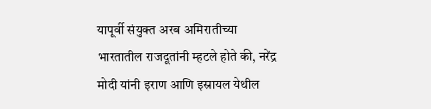यापूर्वी संयुक्त अरब अमिरातीच्या भारतातील राजदूतांनी म्हटले होते की, नरेंद्र मोदी यांनी इराण आणि इस्रायल येथील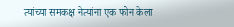त्यांच्या समकक्ष नेत्यांना एक फोन केला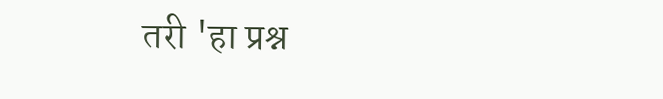तरी 'हा प्रश्न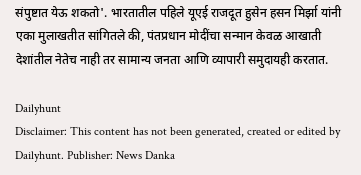संपुष्टात येऊ शकतो'. भारतातील पहिले यूएई राजदूत हुसेन हसन मिर्झा यांनी एका मुलाखतीत सांगितले की, पंतप्रधान मोदींचा सन्मान केवळ आखाती देशांतील नेतेच नाही तर सामान्य जनता आणि व्यापारी समुदायही करतात.

Dailyhunt
Disclaimer: This content has not been generated, created or edited by Dailyhunt. Publisher: News Danka